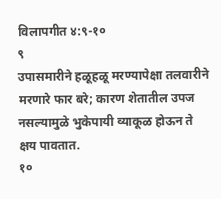विलापगीत ४:९-१०
९
उपासमारीने हळूहळू मरण्यापेक्षा तलवारीने मरणारे फार बरे; कारण शेतातील उपज नसल्यामुळे भुकेपायी व्याकूळ होऊन ते क्षय पावतात.
१०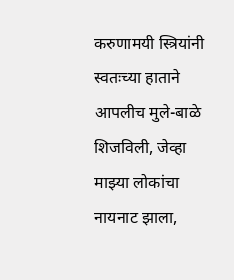करुणामयी स्त्रियांनी स्वतःच्या हाताने आपलीच मुले-बाळे शिजविली, जेव्हा माझ्या लोकांचा नायनाट झाला,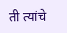ती त्यांचे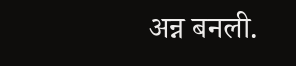अन्न बनली.